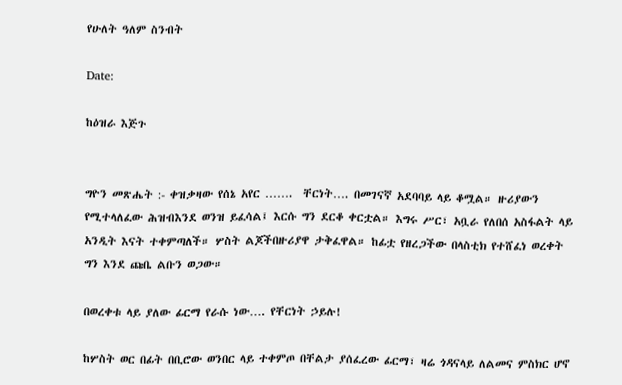የሁለት ዓለም ስንብት

Date:

ከዕዝራ እጅጉ


ግዮን መጽሔት :- ቀዝቃዛው የሰኔ አየር …….  ቸርነት…. በመገናኛ አደባባይ ላይ ቆሟል። ዙሪያውን የሚተላለፈው ሕዝብእንደ ወንዝ ይፈሳል፤ እርሱ ግን ደርቆ ቀርቷል። እግሩ ሥር፣ አቧራ የለበሰ አስፋልት ላይ አንዲት እናት ተቀምጣለች። ሦስት ልጆችበዙሪያዋ ታቅፈዋል። ከፊቷ የዘረጋችው በላስቲክ የተሸፈነ ወረቀት ግን እንደ ጩቤ ልቡን ወጋው።

በወረቀቱ ላይ ያለው ፊርማ የራሱ ነው…. የቸርነት ኃይሉ!

ከሦስት ወር በፊት በቢሮው ወንበር ላይ ተቀምጦ በቸልታ ያሰፈረው ፊርማ፣ ዛሬ ጎዳናላይ ለልመና ምስክር ሆኖ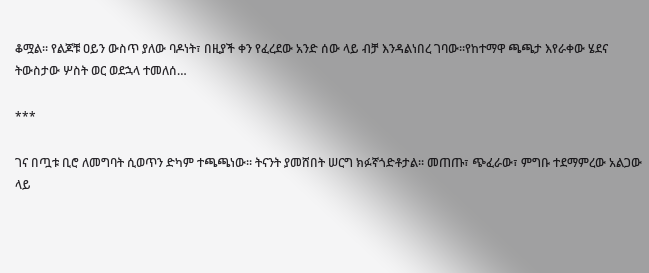ቆሟል። የልጆቹ ዐይን ውስጥ ያለው ባዶነት፣ በዚያች ቀን የፈረደው አንድ ሰው ላይ ብቻ እንዳልነበረ ገባው።የከተማዋ ጫጫታ እየራቀው ሄደና ትውስታው ሦስት ወር ወደኋላ ተመለሰ…

***

ገና በጧቱ ቢሮ ለመግባት ሲወጥን ድካም ተጫጫነው። ትናንት ያመሸበት ሠርግ ክፉኛጎድቶታል። መጠጡ፣ ጭፈራው፣ ምግቡ ተደማምረው አልጋው ላይ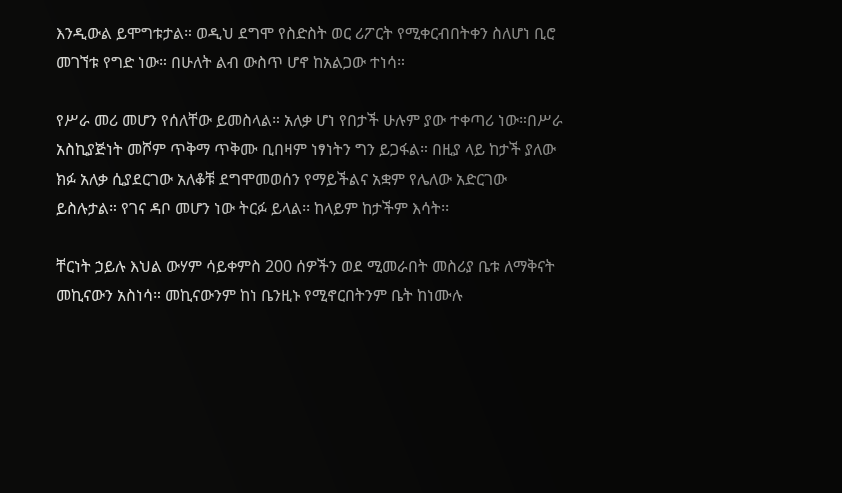እንዲውል ይሞግቱታል። ወዲህ ደግሞ የስድስት ወር ሪፖርት የሚቀርብበትቀን ስለሆነ ቢሮ መገኘቱ የግድ ነው። በሁለት ልብ ውስጥ ሆኖ ከአልጋው ተነሳ።

የሥራ መሪ መሆን የሰለቸው ይመስላል። አለቃ ሆነ የበታች ሁሉም ያው ተቀጣሪ ነው።በሥራ አስኪያጅነት መሾም ጥቅማ ጥቅሙ ቢበዛም ነፃነትን ግን ይጋፋል። በዚያ ላይ ከታች ያለው ክፉ አለቃ ሲያደርገው አለቆቹ ደግሞመወሰን የማይችልና አቋም የሌለው አድርገው ይስሉታል። የገና ዳቦ መሆን ነው ትርፉ ይላል፡፡ ከላይም ከታችም እሳት፡፡

ቸርነት ኃይሉ እህል ውሃም ሳይቀምስ 200 ሰዎችን ወደ ሚመራበት መስሪያ ቤቱ ለማቅናት  መኪናውን አስነሳ። መኪናውንም ከነ ቤንዚኑ የሚኖርበትንም ቤት ከነሙሉ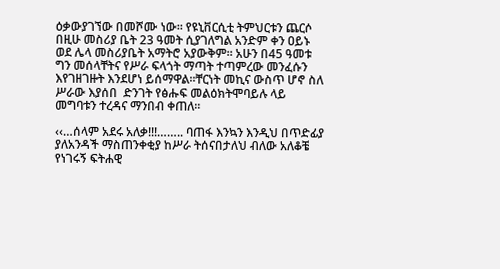ዕቃውያገኘው በመሾሙ ነው። የዩኒቨርሲቲ ትምህርቱን ጨርሶ በዚሁ መስሪያ ቤት 23 ዓመት ሲያገለግል አንድም ቀን ዐይኑ ወደ ሌላ መስሪያቤት አማትሮ አያውቅም። አሁን በ45 ዓመቱ ግን መሰላቸትና የሥራ ፍላጎት ማጣት ተጣምረው መንፈሱን እየገዘገዙት እንደሆነ ይሰማዋል።ቸርነት መኪና ውስጥ ሆኖ ስለ ሥራው እያሰበ  ድንገት የፅሑፍ መልዕክትሞባይሉ ላይ መግባቱን ተረዳና ማንበብ ቀጠለ።

‹‹…ሰላም አደሩ አለቃ!!!…….. ባጠፋ እንኳን እንዲህ በጥድፊያ ያለአንዳች ማስጠንቀቂያ ከሥራ ትሰናበታለህ ብለው አለቆቼ የነገሩኝ ፍትሐዊ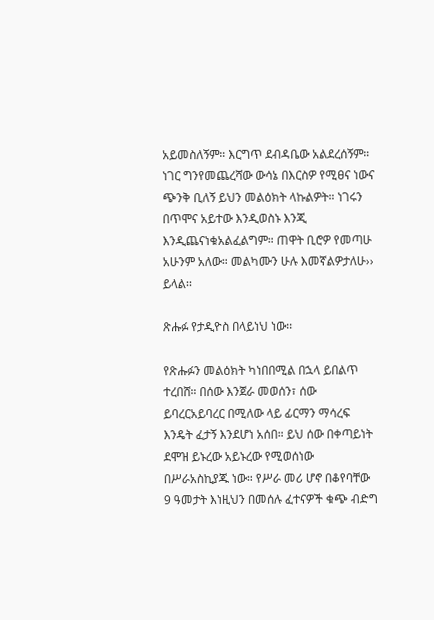አይመስለኝም። እርግጥ ደብዳቤው አልደረሰኝም። ነገር ግንየመጨረሻው ውሳኔ በእርስዎ የሚፀና ነውና ጭንቅ ቢለኝ ይህን መልዕክት ላኩልዎት። ነገሩን በጥሞና አይተው እንዲወስኑ እንጂ እንዲጨናነቁአልፈልግም። ጠዋት ቢሮዎ የመጣሁ አሁንም አለው። መልካሙን ሁሉ እመኛልዎታለሁ›› ይላል፡፡

ጽሑፉ የታዲዮስ በላይነህ ነው፡፡

የጽሑፉን መልዕክት ካነበበሚል በኋላ ይበልጥ ተረበሸ። በሰው እንጀራ መወሰን፣ ሰው ይባረርአይባረር በሚለው ላይ ፊርማን ማሳረፍ እንዴት ፈታኝ እንደሆነ አሰበ። ይህ ሰው በቀጣይነት ደሞዝ ይኑረው አይኑረው የሚወሰነው በሥራአስኪያጁ ነው። የሥራ መሪ ሆኖ በቆየባቸው 9 ዓመታት እነዚህን በመሰሉ ፈተናዎች ቁጭ ብድግ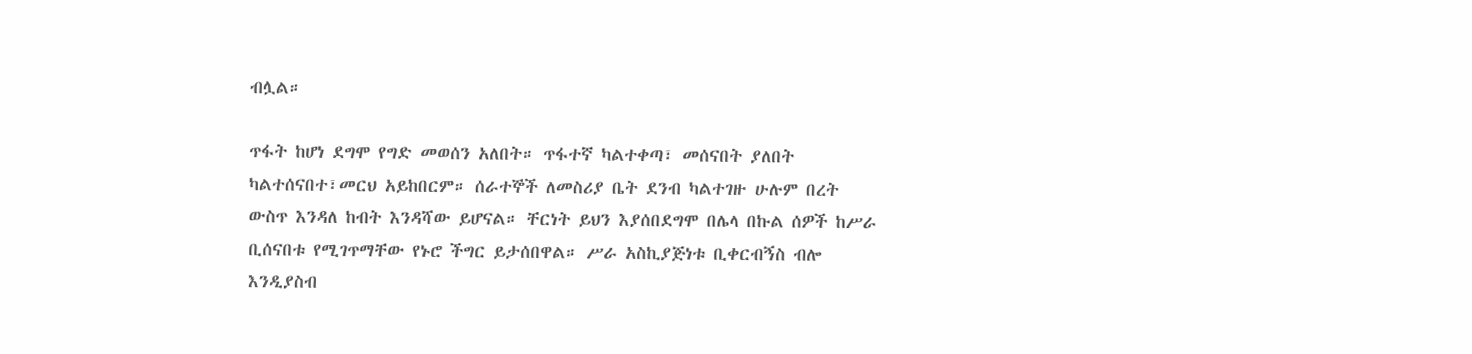ብሏል።

ጥፋት ከሆነ ደግሞ የግድ መወሰን አለበት። ጥፋተኛ ካልተቀጣ፣ መሰናበት ያለበት ካልተሰናበተ፣መርህ አይከበርም። ሰራተኞች ለመስሪያ ቤት ደንብ ካልተገዙ ሁሉም በረት ውስጥ እንዳለ ከብት እንዳሻው ይሆናል። ቸርነት ይህን እያሰበደግሞ በሌላ በኩል ሰዎች ከሥራ ቢሰናበቱ የሚገጥማቸው የኑሮ ችግር ይታሰበዋል። ሥራ አስኪያጅነቱ ቢቀርብኝስ ብሎ እንዲያስብ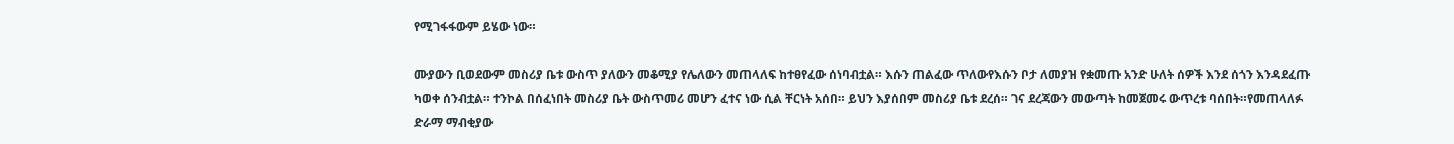የሚገፋፋውም ይሄው ነው።

ሙያውን ቢወደውም መስሪያ ቤቱ ውስጥ ያለውን መቆሚያ የሌለውን መጠላለፍ ከተፀየፈው ሰነባብቷል። እሱን ጠልፈው ጥለውየእሱን ቦታ ለመያዝ የቋመጡ አንድ ሁለት ሰዎች እንደ ሰጎን እንዳደፈጡ ካወቀ ሰንብቷል። ተንኮል በሰፈነበት መስሪያ ቤት ውስጥመሪ መሆን ፈተና ነው ሲል ቸርነት አሰበ። ይህን እያሰበም መስሪያ ቤቱ ደረሰ። ገና ደረጃውን መውጣት ከመጀመሩ ውጥረቱ ባሰበት።የመጠላለፉ ድራማ ማብቂያው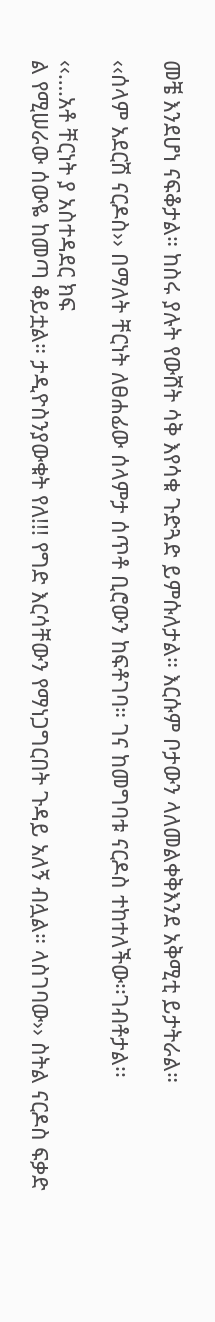መቼ እንደሆነ ናፍቆታል። ከስሩ ያሉት የውሸት ሳቅ እየሳቁ ጉድጓድ ይምሱለታል። እርሱም ቦታውን ላለመልቀቅእንደ አቅሚቲ ይታትራል።

‹‹ሰላም አደርሽ ናርዶስ›› በማለት ቸርነት ለፀሐፊው ሰላምታ ሰጥቶ ቢሮውን ከፍቶገባ። ገና ከመግባቱ ናርዶስ ተከተለችው፡፡ገብቶታል፡፡

‹‹….አቶ ቸርነት ያ አስተዳደር ክፍ
ል የሚሠራው ሰውዬ ከመጣ ቆይቷል። ታዲዮስንያውቁት የለ!!! የግድ እርሳቸውን የማነጋግርበት ጉዳይ አለኝ ብሏል። ላስገባው›› ስትል ናርዶስ ፍቃድ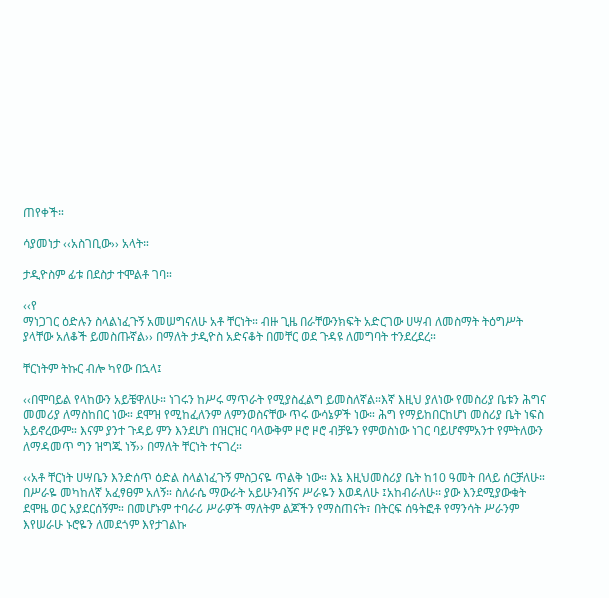ጠየቀች።

ሳያመነታ ‹‹አስገቢው›› አላት።

ታዲዮስም ፊቱ በደስታ ተሞልቶ ገባ።

‹‹የ
ማነጋገር ዕድሉን ስላልነፈጉኝ አመሠግናለሁ አቶ ቸርነት። ብዙ ጊዜ በራቸውንክፍት አድርገው ሀሣብ ለመስማት ትዕግሥት ያላቸው አለቆች ይመስጡኛል›› በማለት ታዲዮስ አድናቆት በመቸር ወደ ጉዳዩ ለመግባት ተንደረደረ።

ቸርነትም ትኩር ብሎ ካየው በኋላ፤

‹‹በሞባይል የላከውን አይቼዋለሁ። ነገሩን ከሥሩ ማጥራት የሚያስፈልግ ይመስለኛል።እኛ እዚህ ያለነው የመስሪያ ቤቱን ሕግና መመሪያ ለማስከበር ነው። ደሞዝ የሚከፈለንም ለምንወስናቸው ጥሩ ውሳኔዎች ነው። ሕግ የማይከበርከሆነ መስሪያ ቤት ነፍስ አይኖረውም። እናም ያንተ ጉዳይ ምን እንደሆነ በዝርዝር ባላውቅም ዞሮ ዞሮ ብቻዬን የምወስነው ነገር ባይሆኖምአንተ የምትለውን ለማዳመጥ ግን ዝግጁ ነኝ›› በማለት ቸርነት ተናገረ።

‹‹አቶ ቸርነት ሀሣቤን እንድሰጥ ዕድል ስላልነፈጉኝ ምስጋናዬ ጥልቅ ነው። እኔ እዚህመስሪያ ቤት ከ10 ዓመት በላይ ሰርቻለሁ። በሥራዬ መካከለኛ አፈፃፀም አለኝ። ስለራሴ ማውራት አይሁንብኝና ሥራዬን እወዳለሁ ፤አከብራለሁ፡፡ ያው እንደሚያውቁት ደሞዜ ወር አያደርሰኝም። በመሆኑም ተባራሪ ሥራዎች ማለትም ልጆችን የማስጠናት፣ በትርፍ ሰዓትፎቶ የማንሳት ሥራንም እየሠራሁ ኑሮዬን ለመደጎም እየታገልኩ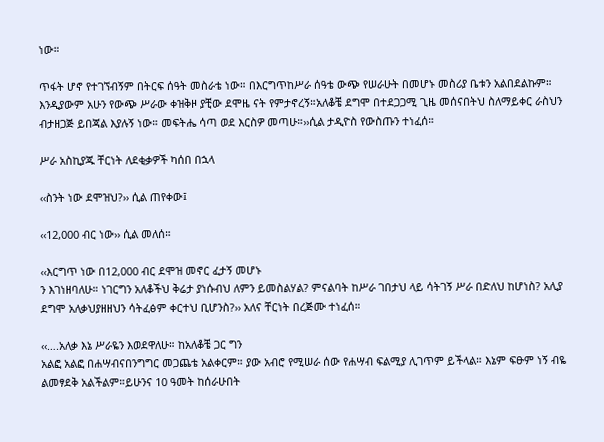ነው።

ጥፋት ሆኖ የተገኘብኝም በትርፍ ሰዓት መስራቴ ነው። በእርግጥከሥራ ሰዓቴ ውጭ የሠራሁት በመሆኑ መስሪያ ቤቱን አልበደልኩም። እንዲያውም አሁን የውጭ ሥራው ቀዝቅዞ ያቺው ደሞዜ ናት የምታኖረኝ።አለቆቼ ደግሞ በተደጋጋሚ ጊዜ መሰናበትህ ስለማይቀር ራስህን ብታዘጋጅ ይበጃል እያሉኝ ነው። መፍትሔ ሳጣ ወደ እርስዎ መጣሁ።››ሲል ታዲዮስ የውስጡን ተነፈሰ።

ሥራ አስኪያጁ ቸርነት ለደቂቃዎች ካሰበ በኋላ

‹‹ስንት ነው ደሞዝህ?›› ሲል ጠየቀው፤

‹‹12,000 ብር ነው›› ሲል መለሰ።

‹‹እርግጥ ነው በ12,000 ብር ደሞዝ መኖር ፈታኝ መሆኑ
ን እገነዘባለሁ። ነገርግን አለቆችህ ቅሬታ ያነሱብህ ለምን ይመስልሃል? ምናልባት ከሥራ ገበታህ ላይ ሳትገኝ ሥራ በድለህ ከሆነስ? አሊያ ደግሞ አለቃህያዘዘህን ሳትፈፅም ቀርተህ ቢሆንስ?›› አለና ቸርነት በረጅሙ ተነፈሰ።

‹‹….አለቃ እኔ ሥራዬን እወደዋለሁ። ከአለቆቼ ጋር ግን
አልፎ አልፎ በሐሣብናበንግግር መጋጨቴ አልቀርም። ያው አብሮ የሚሠራ ሰው የሐሣብ ፍልሚያ ሊገጥም ይችላል። እኔም ፍፁም ነኝ ብዬ ልመፃደቅ አልችልም።ይሁንና 10 ዓመት ከሰራሁበት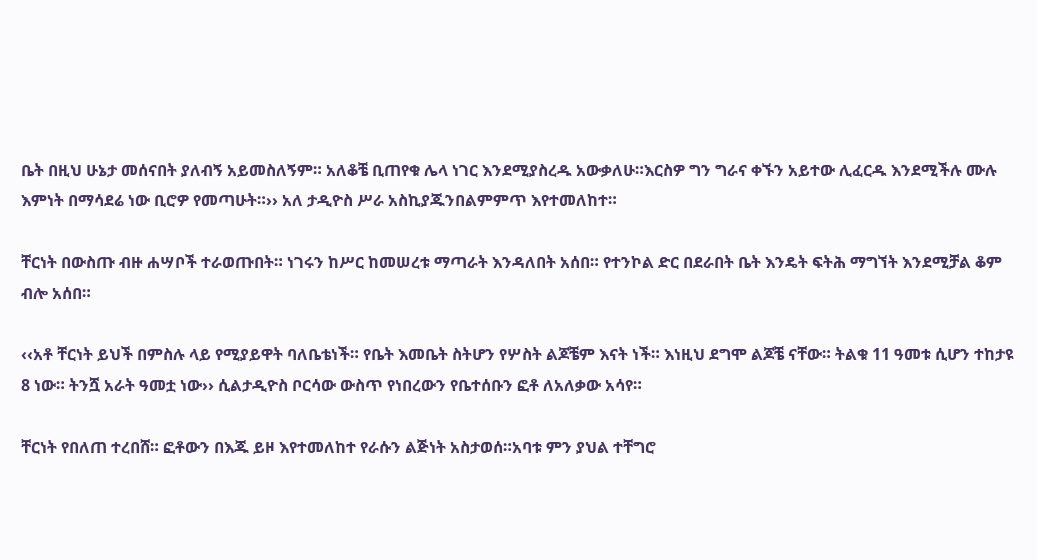ቤት በዚህ ሁኔታ መሰናበት ያለብኝ አይመስለኝም። አለቆቼ ቢጠየቁ ሌላ ነገር እንደሚያስረዱ አውቃለሁ።እርስዎ ግን ግራና ቀኙን አይተው ሊፈርዱ እንደሚችሉ ሙሉ እምነት በማሳደሬ ነው ቢሮዎ የመጣሁት።›› አለ ታዲዮስ ሥራ አስኪያጁንበልምምጥ እየተመለከተ።

ቸርነት በውስጡ ብዙ ሐሣቦች ተራወጡበት። ነገሩን ከሥር ከመሠረቱ ማጣራት እንዳለበት አሰበ። የተንኮል ድር በደራበት ቤት እንዴት ፍትሕ ማግኘት እንደሚቻል ቆም ብሎ አሰበ።

‹‹አቶ ቸርነት ይህች በምስሉ ላይ የሚያይዋት ባለቤቴነች። የቤት እመቤት ስትሆን የሦስት ልጆቼም እናት ነች። እነዚህ ደግሞ ልጆቼ ናቸው። ትልቁ 11 ዓመቱ ሲሆን ተከታዩ 8 ነው። ትንሿ አራት ዓመቷ ነው›› ሲልታዲዮስ ቦርሳው ውስጥ የነበረውን የቤተሰቡን ፎቶ ለአለቃው አሳየ።

ቸርነት የበለጠ ተረበሸ። ፎቶውን በእጁ ይዞ እየተመለከተ የራሱን ልጅነት አስታወሰ።አባቱ ምን ያህል ተቸግሮ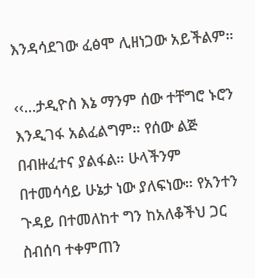እንዳሳደገው ፈፅሞ ሊዘነጋው አይችልም።

‹‹…ታዲዮስ እኔ ማንም ሰው ተቸግሮ ኑሮን እንዲገፋ አልፈልግም። የሰው ልጅ በብዙፈተና ያልፋል። ሁላችንም በተመሳሳይ ሁኔታ ነው ያለፍነው። የአንተን ጉዳይ በተመለከተ ግን ከአለቆችህ ጋር ስብሰባ ተቀምጠን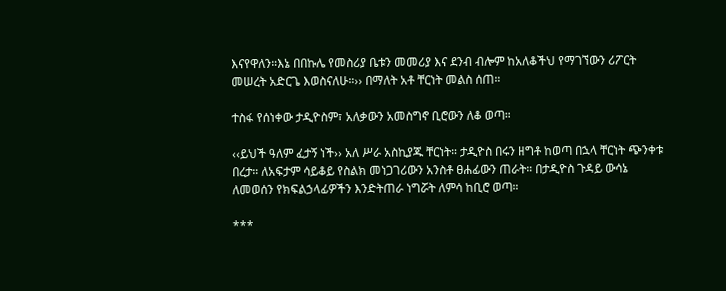እናየዋለን።እኔ በበኩሌ የመስሪያ ቤቱን መመሪያ እና ደንብ ብሎም ከአለቆችህ የማገኘውን ሪፖርት መሠረት አድርጌ እወስናለሁ።›› በማለት አቶ ቸርነት መልስ ሰጠ።

ተስፋ የሰነቀው ታዲዮስም፣ አለቃውን አመስግኖ ቢሮውን ለቆ ወጣ።

‹‹ይህች ዓለም ፈታኝ ነች›› አለ ሥራ አስኪያጁ ቸርነት። ታዲዮስ በሩን ዘግቶ ከወጣ በኋላ ቸርነት ጭንቀቱ በረታ። ለአፍታም ሳይቆይ የስልክ መነጋገሪውን አንስቶ ፀሐፊውን ጠራት። በታዲዮስ ጉዳይ ውሳኔ ለመወሰን የክፍልኃላፊዎችን እንድትጠራ ነግሯት ለምሳ ከቢሮ ወጣ።

***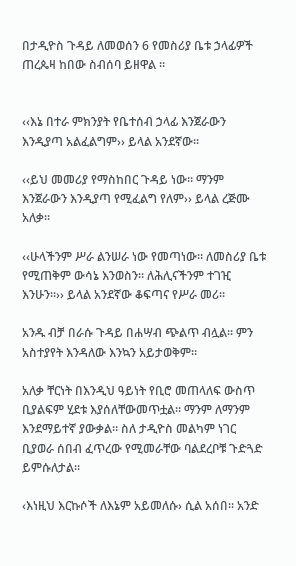በታዲዮስ ጉዳይ ለመወሰን 6 የመስሪያ ቤቱ ኃላፊዎች ጠረጴዛ ከበው ስብሰባ ይዘዋል ።


‹‹እኔ በተራ ምክንያት የቤተሰብ ኃላፊ እንጀራውን እንዲያጣ አልፈልግም›› ይላል አንደኛው፡፡

‹‹ይህ መመሪያ የማስከበር ጉዳይ ነው። ማንም እንጀራውን እንዲያጣ የሚፈልግ የለም›› ይላል ረጅሙ አለቃ፡፡

‹‹ሁላችንም ሥራ ልንሠራ ነው የመጣነው። ለመስሪያ ቤቱ የሚጠቅም ውሳኔ እንወስን። ለሕሊናችንም ተገዢ እንሁን።›› ይላል አንደኛው ቆፍጣና የሥራ መሪ።

አንዱ ብቻ በራሱ ጉዳይ በሐሣብ ጭልጥ ብሏል። ምን አስተያየት እንዳለው እንኳን አይታወቅም።

አለቃ ቸርነት በእንዲህ ዓይነት የቢሮ መጠላለፍ ውስጥ ቢያልፍም ሂደቱ እያሰለቸውመጥቷል። ማንም ለማንም እንደማይተኛ ያውቃል። ስለ ታዲዮስ መልካም ነገር ቢያወራ ሰበብ ፈጥረው የሚመራቸው ባልደረቦቹ ጉድጓድ ይምሱለታል።

‹እነዚህ እርኩሶች ለእኔም አይመለሱ› ሲል አሰበ። አንድ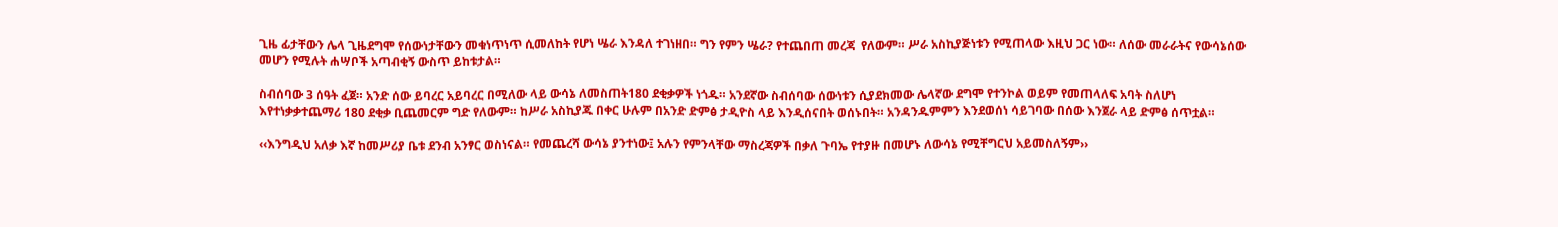ጊዜ ፊታቸውን ሌላ ጊዜደግሞ የሰውነታቸውን መቁነጥነጥ ሲመለከት የሆነ ሤራ እንዳለ ተገነዘበ። ግን የምን ሤራ? የተጨበጠ መረጃ  የለውም። ሥራ አስኪያጅነቱን የሚጠላው እዚህ ጋር ነው። ለሰው መራራትና የውሳኔሰው መሆን የሚሉት ሐሣቦች አጣብቂኝ ውስጥ ይከቱታል።

ስብሰባው 3 ሰዓት ፈጀ። አንድ ሰው ይባረር አይባረር በሚለው ላይ ውሳኔ ለመስጠት180 ደቂቃዎች ነጎዱ። አንደኛው ስብሰባው ሰውነቱን ሲያደክመው ሌላኛው ደግሞ የተንኮል ወይም የመጠላለፍ አባት ስለሆነ እየተነቃቃተጨማሪ 180 ደቂቃ ቢጨመርም ግድ የለውም። ከሥራ አስኪያጁ በቀር ሁሉም በአንድ ድምፅ ታዲዮስ ላይ እንዲሰናበት ወሰኑበት። አንዳንዱምምን እንደወሰነ ሳይገባው በሰው እንጀራ ላይ ድምፅ ሰጥቷል።

‹‹እንግዲህ አለቃ እኛ ከመሥሪያ ቤቱ ደንብ አንፃር ወስነናል። የመጨረሻ ውሳኔ ያንተነው፤ አሉን የምንላቸው ማስረጃዎች በቃለ ጉባኤ የተያዙ በመሆኑ ለውሳኔ የሚቸግርህ አይመስለኝም››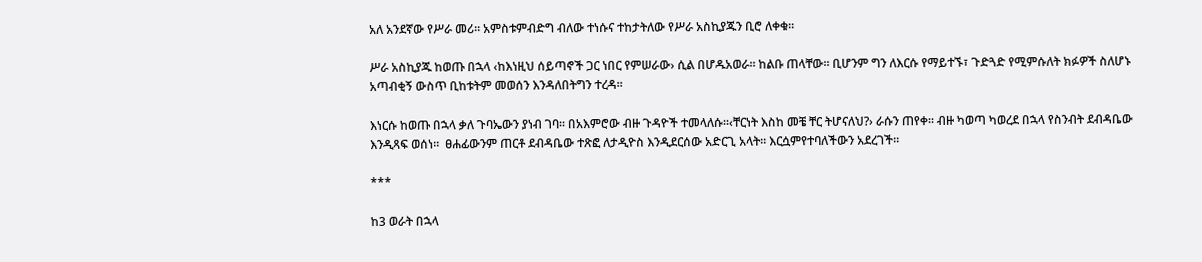አለ አንደኛው የሥራ መሪ። አምስቱምብድግ ብለው ተነሱና ተከታትለው የሥራ አስኪያጁን ቢሮ ለቀቁ።

ሥራ አስኪያጁ ከወጡ በኋላ ‹ከእነዚህ ሰይጣኖች ጋር ነበር የምሠራው› ሲል በሆዱአወራ። ከልቡ ጠላቸው። ቢሆንም ግን ለእርሱ የማይተኙ፣ ጉድጓድ የሚምሱለት ክፉዎች ስለሆኑ አጣብቂኝ ውስጥ ቢከቱትም መወሰን እንዳለበትግን ተረዳ።

እነርሱ ከወጡ በኋላ ቃለ ጉባኤውን ያነብ ገባ። በአእምሮው ብዙ ጉዳዮች ተመላለሱ።‹ቸርነት እስከ መቼ ቸር ትሆናለህ?› ራሱን ጠየቀ። ብዙ ካወጣ ካወረደ በኋላ የስንብት ደብዳቤው እንዲጻፍ ወሰነ።  ፀሐፊውንም ጠርቶ ደብዳቤው ተጽፎ ለታዲዮስ እንዲደርሰው አድርጊ አላት። እርሷምየተባለችውን አደረገች።

***

ከ3 ወራት በኋላ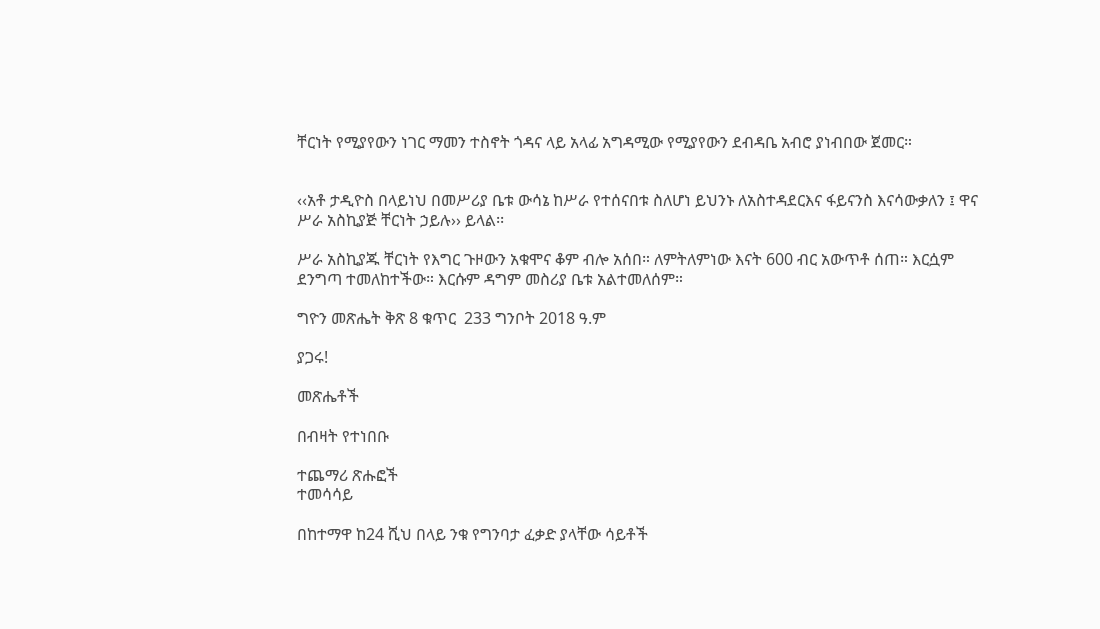ቸርነት የሚያየውን ነገር ማመን ተስኖት ጎዳና ላይ አላፊ አግዳሚው የሚያየውን ደብዳቤ አብሮ ያነብበው ጀመር።


‹‹አቶ ታዲዮስ በላይነህ በመሥሪያ ቤቱ ውሳኔ ከሥራ የተሰናበቱ ስለሆነ ይህንኑ ለአስተዳደርእና ፋይናንስ እናሳውቃለን ፤ ዋና ሥራ አስኪያጅ ቸርነት ኃይሉ›› ይላል፡፡

ሥራ አስኪያጁ ቸርነት የእግር ጉዞውን አቁሞና ቆም ብሎ አሰበ። ለምትለምነው እናት 600 ብር አውጥቶ ሰጠ። እርሷም ደንግጣ ተመለከተችው። እርሱም ዳግም መስሪያ ቤቱ አልተመለሰም።

ግዮን መጽሔት ቅጽ 8 ቁጥር  233 ግንቦት 2018 ዓ.ም

ያጋሩ!

መጽሔቶች

በብዛት የተነበቡ

ተጨማሪ ጽሑፎች
ተመሳሳይ

በከተማዋ ከ24 ሺህ በላይ ንቁ የግንባታ ፈቃድ ያላቸው ሳይቶች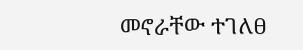መኖራቸው ተገለፀ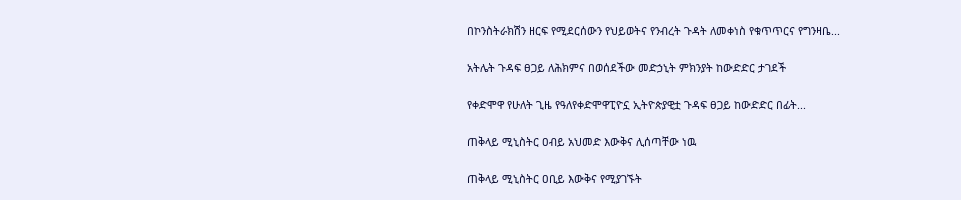በኮንስትራክሽን ዘርፍ የሚደርሰውን የህይወትና የንብረት ጉዳት ለመቀነስ የቁጥጥርና የግንዛቤ...

አትሌት ጉዳፍ ፀጋይ ለሕክምና በወሰደችው መድኃኒት ምክንያት ከውድድር ታገደች

የቀድሞዋ የሁለት ጊዜ የዓለየቀድሞዋፒዮኗ ኢትዮጵያዊቷ ጉዳፍ ፀጋይ ከውድድር በፊት...

ጠቅላይ ሚኒስትር ዐብይ አህመድ እውቅና ሊሰጣቸው ነዉ

ጠቅላይ ሚኒስትር ዐቢይ እውቅና የሚያገኙት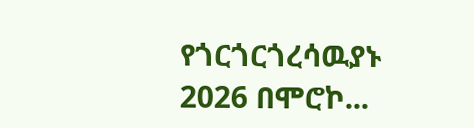የጎርጎርጎረሳዉያኑ 2026 በሞሮኮ...